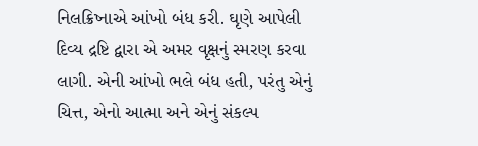નિલક્રિષ્નાએ આંખો બંધ કરી. ઘૃણે આપેલી દિવ્ય દ્રષ્ટિ દ્વારા એ અમર વૃક્ષનું સ્મરણ કરવા લાગી. એની આંખો ભલે બંધ હતી, પરંતુ એનું ચિત્ત, એનો આત્મા અને એનું સંકલ્પ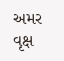અમર વૃક્ષ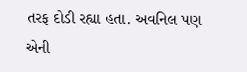તરફ દોડી રહ્યા હતા. અવનિલ પણ એની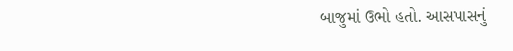બાજુમાં ઉભો હતો. આસપાસનું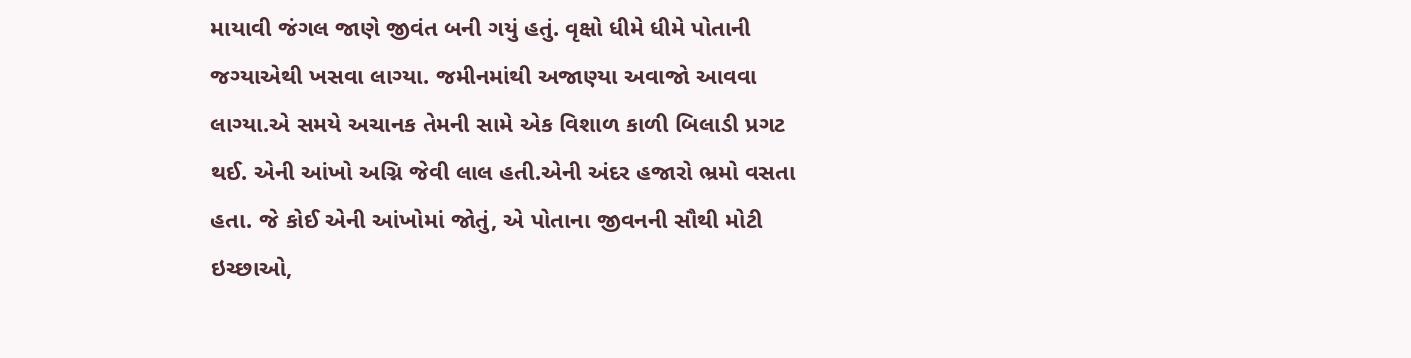માયાવી જંગલ જાણે જીવંત બની ગયું હતું. વૃક્ષો ધીમે ધીમે પોતાની જગ્યાએથી ખસવા લાગ્યા. જમીનમાંથી અજાણ્યા અવાજો આવવા લાગ્યા.એ સમયે અચાનક તેમની સામે એક વિશાળ કાળી બિલાડી પ્રગટ થઈ. એની આંખો અગ્નિ જેવી લાલ હતી.એની અંદર હજારો ભ્રમો વસતા હતા. જે કોઈ એની આંખોમાં જોતું, એ પોતાના જીવનની સૌથી મોટી ઇચ્છાઓ,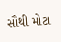સૌથી મોટા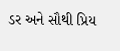ડર અને સૌથી પ્રિય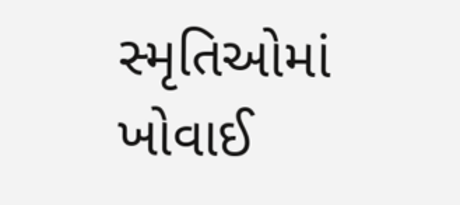સ્મૃતિઓમાં ખોવાઈ